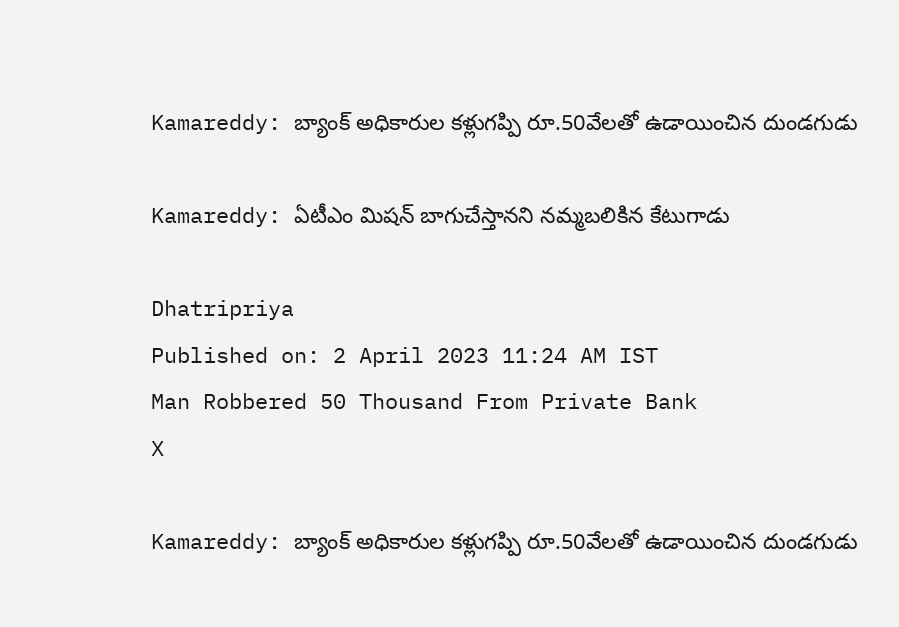Kamareddy: బ్యాంక్ అధికారుల కళ్లుగప్పి రూ.50వేలతో ఉడాయించిన దుండగుడు

Kamareddy: ఏటీఎం మిషన్ బాగుచేస్తానని నమ్మబలికిన కేటుగాడు

Dhatripriya
Published on: 2 April 2023 11:24 AM IST
Man Robbered 50 Thousand From Private Bank
X

Kamareddy: బ్యాంక్ అధికారుల కళ్లుగప్పి రూ.50వేలతో ఉడాయించిన దుండగుడు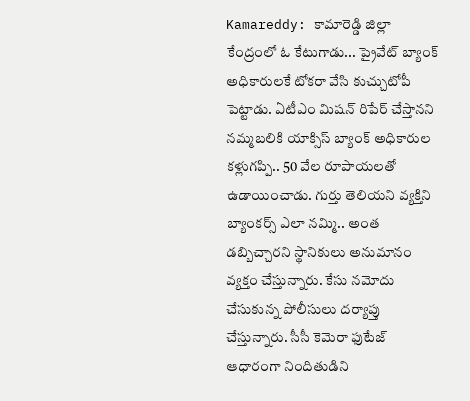Kamareddy: కామారెడ్డి జిల్లా కేంద్రంలో ఓ కేటుగాడు... ప్రైవేట్ బ్యాంక్ అధికారులకే టోకరా వేసి కుచ్చుటోపీ పెట్టాడు. ఏటీఎం మిషన్ రిపేర్ చేస్తానని నమ్మబలికి యాక్సిస్ బ్యాంక్ అధికారుల కళ్లుగప్పి.. 50 వేల రూపాయలతో ఉడాయించాడు. గుర్తు తెలియని వ్యక్తిని బ్యాంకర్స్ ఎలా నమ్మి.. అంత డబ్బిచ్చారని స్థానికులు అనుమానం వ్యక్తం చేస్తున్నారు. కేసు నమోదు చేసుకున్న పోలీసులు దర్యాప్తు చేస్తున్నారు. సీసీ కెమెరా ఫుటేజ్ ఆధారంగా నిందితుడిని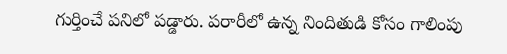గుర్తించే పనిలో పడ్డారు. పరారీలో ఉన్న నిందితుడి కోసం గాలింపు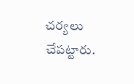చర్యలు చేపట్టారు.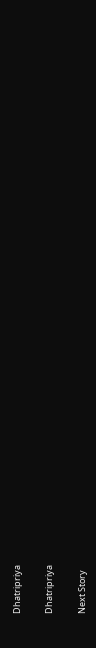Dhatripriya

Dhatripriya

Next Story